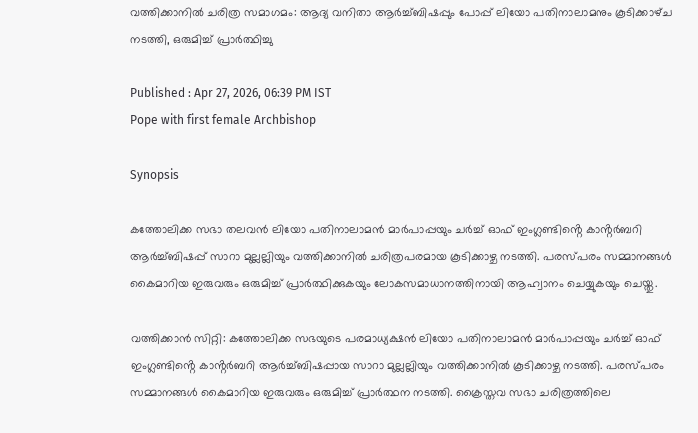വത്തിക്കാനിൽ ചരിത്ര സമാഗമം: ആദ്യ വനിതാ ആർച്ച്ബിഷപ്പും പോപ്പ് ലിയോ പതിനാലാമനും കൂടിക്കാഴ്‌ച നടത്തി, ഒരുമിച്ച് പ്രാർത്ഥിച്ചു

Published : Apr 27, 2026, 06:39 PM IST
Pope with first female Archbishop

Synopsis

കത്തോലിക്ക സഭാ തലവൻ ലിയോ പതിനാലാമൻ മാർപാപ്പയും ചർച്ച് ഓഫ് ഇംഗ്ലണ്ടിൻ്റെ കാൻ്റർബറി ആർച്ച്ബിഷപ്പ് സാറാ മുല്ലല്ലിയും വത്തിക്കാനിൽ ചരിത്രപരമായ കൂടിക്കാഴ്ച നടത്തി. പരസ്പരം സമ്മാനങ്ങൾ കൈമാറിയ ഇരുവരും ഒരുമിച്ച് പ്രാർത്ഥിക്കുകയും ലോകസമാധാനത്തിനായി ആഹ്വാനം ചെയ്യുകയും ചെയ്തു.

വത്തിക്കാൻ സിറ്റി: കത്തോലിക്ക സഭയുടെ പരമാധ്യക്ഷൻ ലിയോ പതിനാലാമൻ മാർപാപ്പയും ചർച്ച് ഓഫ് ഇംഗ്ലണ്ടിൻ്റെ കാൻ്റർബറി ആർച്ച്ബിഷപ്പായ സാറാ മുല്ലല്ലിയും വത്തിക്കാനിൽ കൂടിക്കാഴ്ച നടത്തി. പരസ്പരം സമ്മാനങ്ങൾ കൈമാറിയ ഇരുവരും ഒരുമിച്ച് പ്രാർത്ഥന നടത്തി. ക്രൈസ്തവ സഭാ ചരിത്രത്തിലെ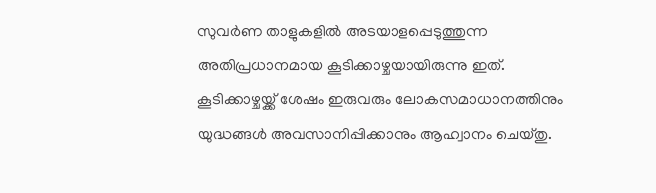സുവർണ താളുകളിൽ അടയാളപ്പെടുത്തുന്ന അതിപ്രധാനമായ കൂടിക്കാഴ്ചയായിരുന്നു ഇത്. കൂടിക്കാഴ്ചയ്ക്ക് ശേഷം ഇരുവരും ലോകസമാധാനത്തിനും യുദ്ധങ്ങൾ അവസാനിപ്പിക്കാനും ആഹ്വാനം ചെയ്തു.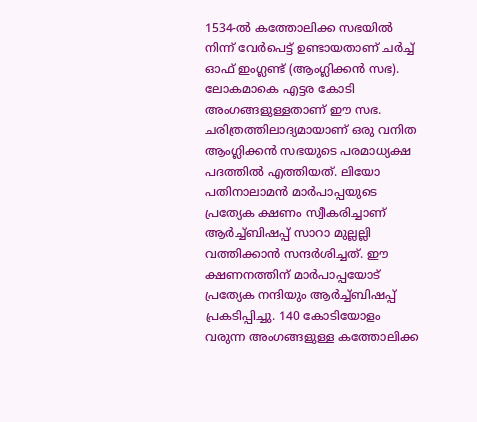1534-ൽ കത്തോലിക്ക സഭയിൽ നിന്ന് വേർപെട്ട് ഉണ്ടായതാണ് ചർച്ച് ഓഫ് ഇംഗ്ലണ്ട് (ആംഗ്ലിക്കൻ സഭ). ലോകമാകെ എട്ടര കോടി അംഗങ്ങളുള്ളതാണ് ഈ സഭ. ചരിത്രത്തിലാദ്യമായാണ് ഒരു വനിത ആംഗ്ലിക്കൻ സഭയുടെ പരമാധ്യക്ഷ പദത്തിൽ എത്തിയത്. ലിയോ പതിനാലാമൻ മാർപാപ്പയുടെ പ്രത്യേക ക്ഷണം സ്വീകരിച്ചാണ് ആർച്ച്ബിഷപ്പ് സാറാ മുല്ലല്ലി വത്തിക്കാൻ സന്ദർശിച്ചത്. ഈ ക്ഷണനത്തിന് മാർപാപ്പയോട് പ്രത്യേക നന്ദിയും ആർച്ച്ബിഷപ്പ് പ്രകടിപ്പിച്ചു. 140 കോടിയോളം വരുന്ന അംഗങ്ങളുള്ള കത്തോലിക്ക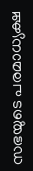സഭയുടെ പരമാധ്യക്ഷ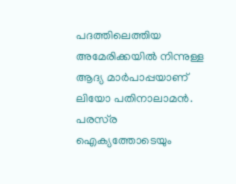പദത്തിലെത്തിയ അമേരിക്കയിൽ നിന്നുള്ള ആദ്യ മാർപാപ്പയാണ് ലിയോ പതിനാലാമൻ. പരസ്‌ര ഐക്യത്തോടെയും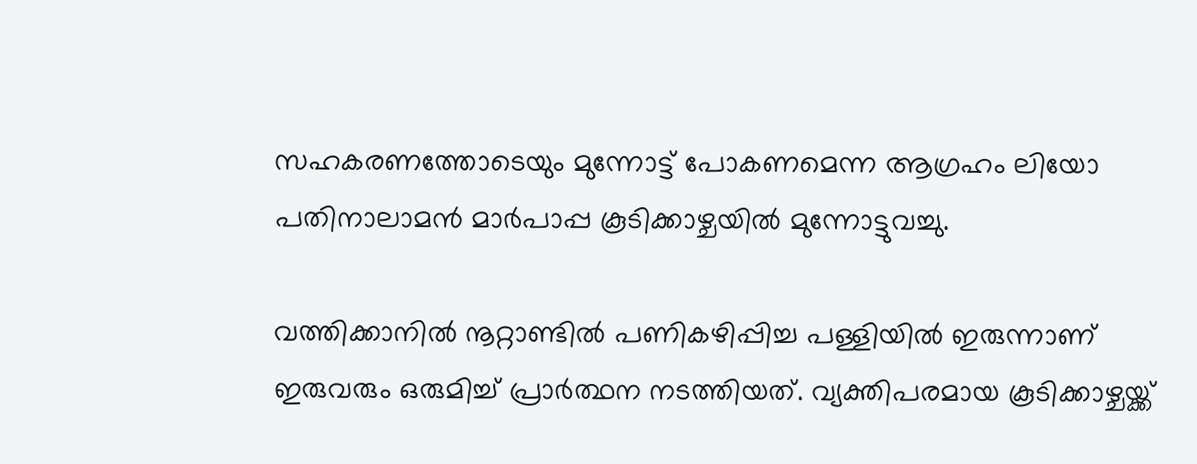സഹകരണത്തോടെയും മുന്നോട്ട് പോകണമെന്ന ആഗ്രഹം ലിയോ പതിനാലാമൻ മാർപാപ്പ കൂടിക്കാഴ്ചയിൽ മുന്നോട്ടുവച്ചു.

വത്തിക്കാനിൽ നൂറ്റാണ്ടിൽ പണികഴിപ്പിച്ച പള്ളിയിൽ ഇരുന്നാണ് ഇരുവരും ഒരുമിച്ച് പ്രാർത്ഥന നടത്തിയത്. വ്യക്തിപരമായ കൂടിക്കാഴ്ചയ്ക്ക്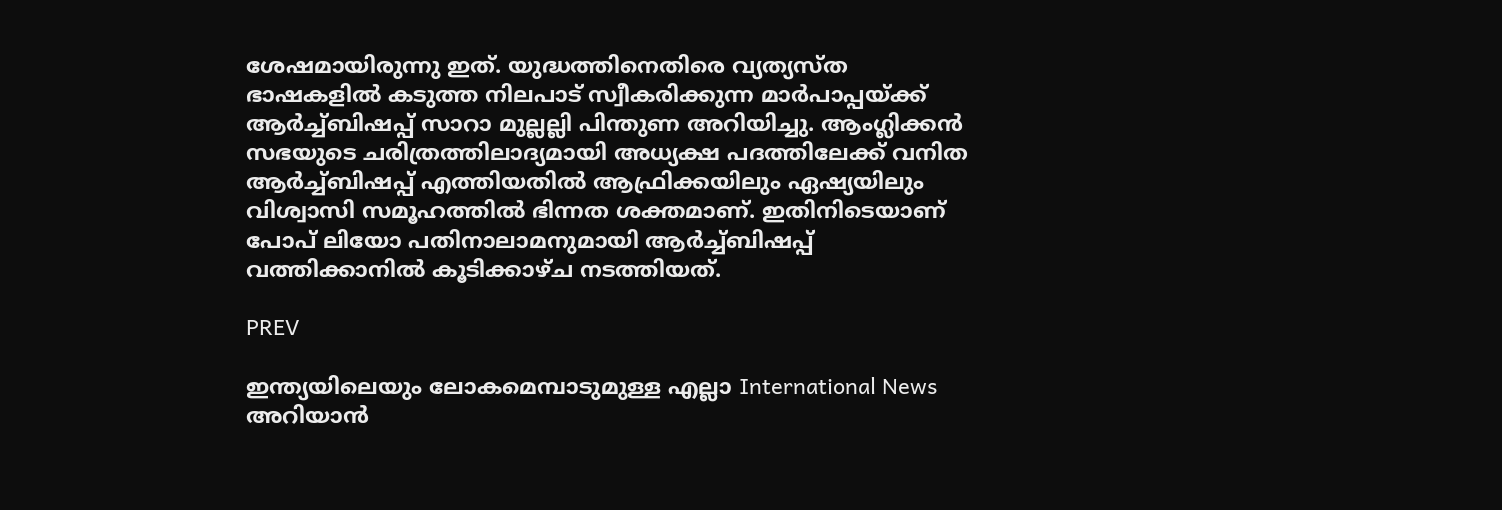ശേഷമായിരുന്നു ഇത്. യുദ്ധത്തിനെതിരെ വ്യത്യസ്ത ഭാഷകളിൽ കടുത്ത നിലപാട് സ്വീകരിക്കുന്ന മാർപാപ്പയ്ക്ക് ആർച്ച്ബിഷപ്പ് സാറാ മുല്ലല്ലി പിന്തുണ അറിയിച്ചു. ആംഗ്ലിക്കൻ സഭയുടെ ചരിത്രത്തിലാദ്യമായി അധ്യക്ഷ പദത്തിലേക്ക് വനിത ആർച്ച്ബിഷപ്പ് എത്തിയതിൽ ആഫ്രിക്കയിലും ഏഷ്യയിലും വിശ്വാസി സമൂഹത്തിൽ ഭിന്നത ശക്തമാണ്. ഇതിനിടെയാണ് പോപ് ലിയോ പതിനാലാമനുമായി ആർച്ച്ബിഷപ്പ് വത്തിക്കാനിൽ കൂടിക്കാഴ്ച നടത്തിയത്.

PREV

ഇന്ത്യയിലെയും ലോകമെമ്പാടുമുള്ള എല്ലാ International News അറിയാൻ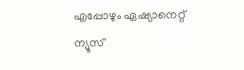എപ്പോഴും ഏഷ്യാനെറ്റ് ന്യൂസ്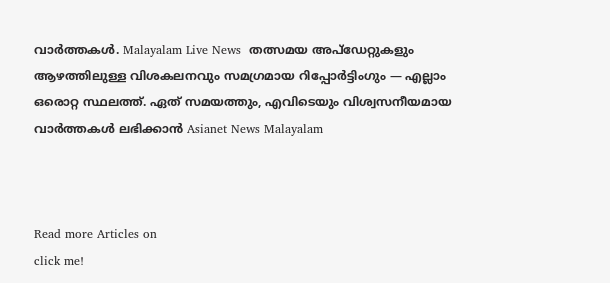വാർത്തകൾ. Malayalam Live News  തത്സമയ അപ്‌ഡേറ്റുകളും ആഴത്തിലുള്ള വിശകലനവും സമഗ്രമായ റിപ്പോർട്ടിംഗും — എല്ലാം ഒരൊറ്റ സ്ഥലത്ത്. ഏത് സമയത്തും, എവിടെയും വിശ്വസനീയമായ വാർത്തകൾ ലഭിക്കാൻ Asianet News Malayalam



Read more Articles on
click me!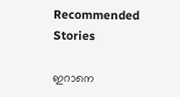Recommended Stories

ഇറാനെ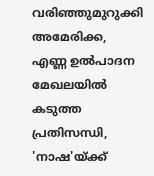വരിഞ്ഞുമുറുക്കി അമേരിക്ക, എണ്ണ ഉൽപാദന മേഖലയിൽ കടുത്ത പ്രതിസന്ധി, 'നാഷ'യ്ക്ക്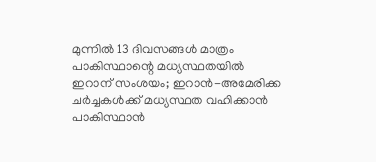മുന്നിൽ 13 ദിവസങ്ങൾ മാത്രം
പാകിസ്ഥാന്റെ മധ്യസ്ഥതയിൽ ഇറാന് സംശയം; ഇറാൻ-അമേരിക്ക ചർച്ചകൾക്ക് മധ്യസ്ഥത വഹിക്കാൻ പാകിസ്ഥാൻ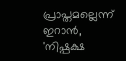പ്രാപ്തമല്ലെന്ന് ഇറാൻ, 'നിഷ്പക്ഷ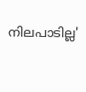നിലപാടില്ല'